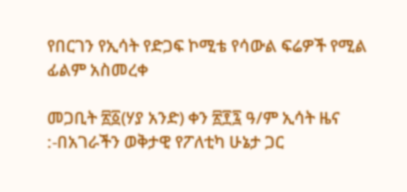የበርገን የኢሳት የድጋፍ ኮሚቴ የሳውል ፍሬዎች የሚል ፊልም አስመረቀ

መጋቢት ፳፩(ሃያ አንድ) ቀን ፳፻፯ ዓ/ም ኢሳት ዜና :-በአገራችን ወቅታዊ የፖለቲካ ሁኔታ ጋር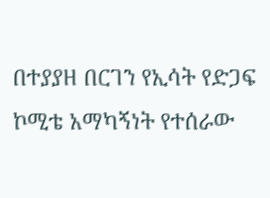በተያያዘ በርገን የኢሳት የድጋፍ ኮሚቴ አማካኝነት የተሰራው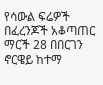የሳውል ፍሬዎች በፈረንጆች አቆጣጠር ማርች 28 በበርገን ኖርዌይ ከተማ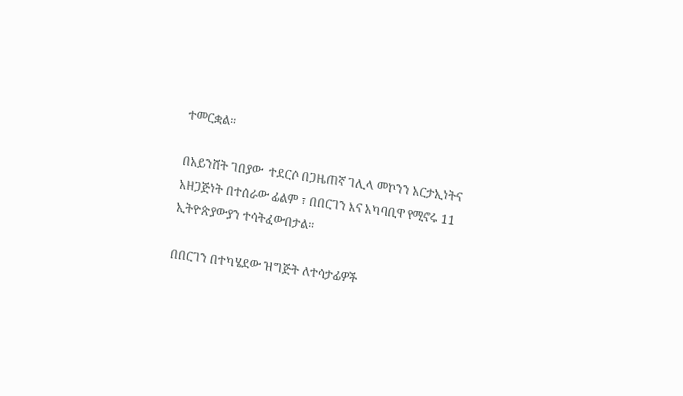ተመርቋል።

በአይንሸት ገበያው  ተደርሶ በጋዜጠኛ ገሊላ መኮንን አርታኢነትና አዘጋጅነት በተሰራው ፊልም ፣ በበርገን እና አካባቢዋ የሚኖሩ 11 ኢትዮጵያውያን ተሳትፈውበታል።

በበርገን በተካሄደው ዝግጅት ለተሳታፊዎች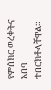የምሰክር ወረቀትና አበባ ተበርክቶላቸዋል።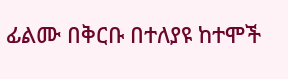ፊልሙ በቅርቡ በተለያዩ ከተሞች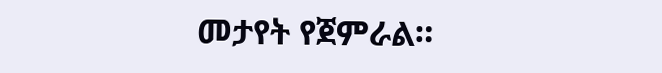መታየት የጀምራል።